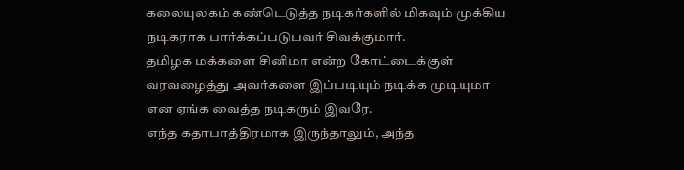கலையுலகம் கண்டெடுத்த நடிகர்களில் மிகவும் முக்கிய நடிகராக பார்க்கப்படுபவர் சிவக்குமார்.
தமிழக மக்களை சினிமா என்ற கோட்டைக்குள் வரவழைத்து அவர்களை இப்படியும் நடிக்க முடியுமா என ஏங்க வைத்த நடிகரும் இவரே.
எந்த கதாபாத்திரமாக இருந்தாலும், அந்த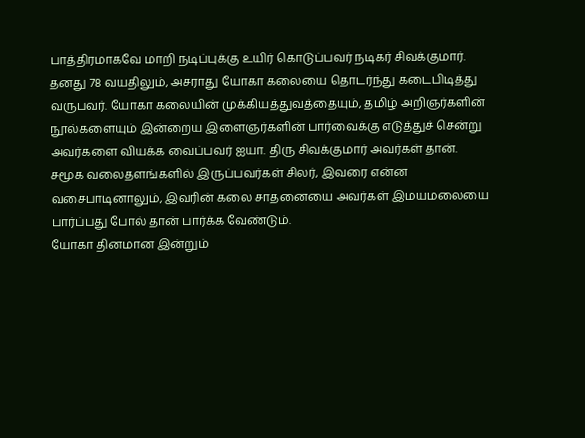பாத்திரமாகவே மாறி நடிப்புக்கு உயிர் கொடுப்பவர் நடிகர் சிவக்குமார்.
தனது 78 வயதிலும், அசராது யோகா கலையை தொடர்ந்து கடைபிடித்து வருபவர். யோகா கலையின் முக்கியத்துவத்தையும், தமிழ் அறிஞர்களின் நூல்களையும் இன்றைய இளைஞர்களின் பார்வைக்கு எடுத்துச் சென்று அவர்களை வியக்க வைப்பவர் ஐயா. திரு சிவக்குமார் அவர்கள் தான்.
சமூக வலைதளங்களில் இருப்பவர்கள் சிலர், இவரை என்ன வசைபாடினாலும், இவரின் கலை சாதனையை அவர்கள் இமயமலையை பார்ப்பது போல் தான் பார்க்க வேண்டும்.
யோகா தினமான இன்றும்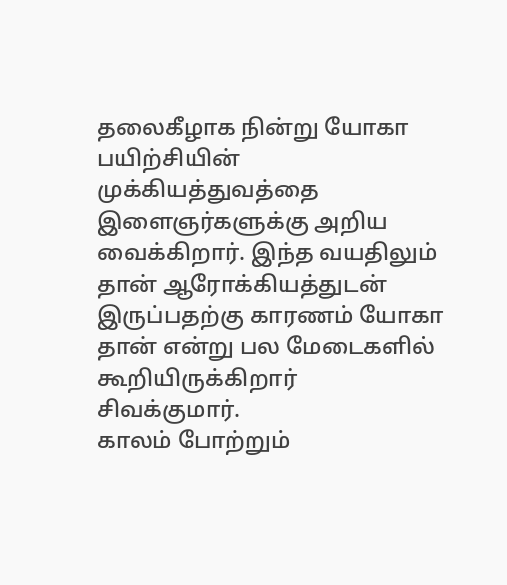தலைகீழாக நின்று யோகா பயிற்சியின் முக்கியத்துவத்தை இளைஞர்களுக்கு அறிய வைக்கிறார். இந்த வயதிலும் தான் ஆரோக்கியத்துடன் இருப்பதற்கு காரணம் யோகா தான் என்று பல மேடைகளில் கூறியிருக்கிறார் சிவக்குமார்.
காலம் போற்றும்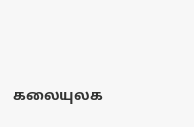கலையுலக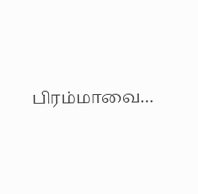பிரம்மாவை…